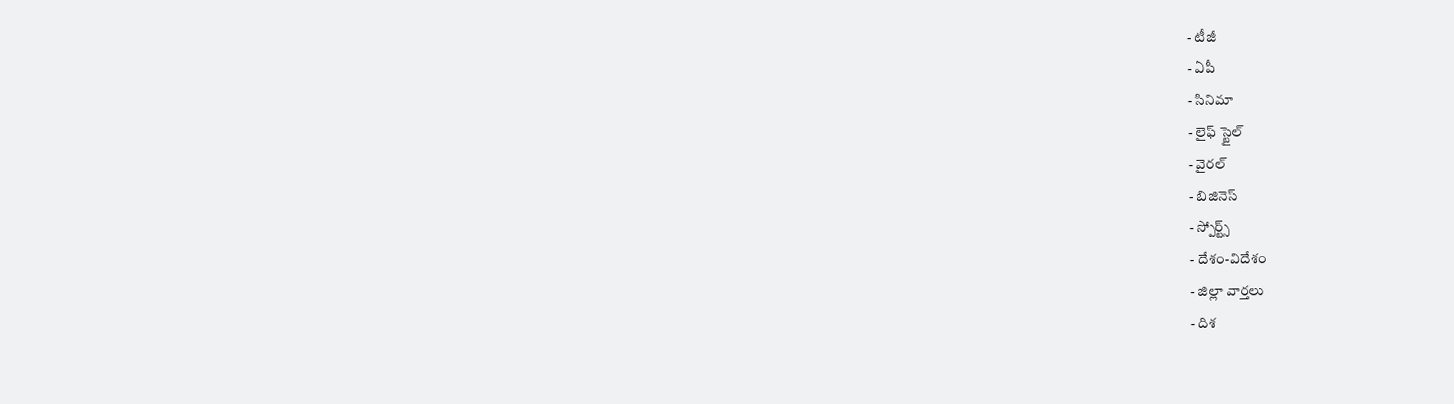- టీజీ
- ఏపీ
- సినిమా
- లైఫ్ స్టైల్
- వైరల్
- బిజినెస్
- స్పోర్ట్స్
- దేశం-విదేశం
- జిల్లా వార్తలు
- దిశ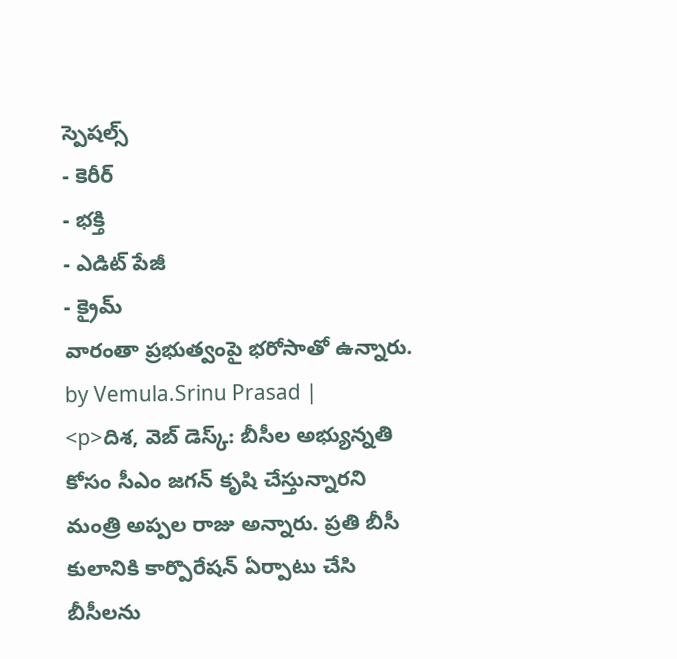స్పెషల్స్
- కెరీర్
- భక్తి
- ఎడిట్ పేజీ
- క్రైమ్
వారంతా ప్రభుత్వంపై భరోసాతో ఉన్నారు.
by Vemula.Srinu Prasad |
<p>దిశ, వెబ్ డెస్క్: బీసీల అభ్యున్నతి కోసం సీఎం జగన్ కృషి చేస్తున్నారని మంత్రి అప్పల రాజు అన్నారు. ప్రతి బీసీ కులానికి కార్పొరేషన్ ఏర్పాటు చేసి బీసీలను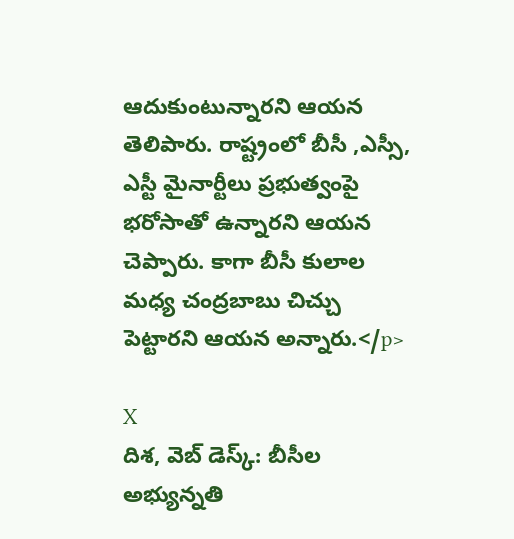ఆదుకుంటున్నారని ఆయన తెలిపారు. రాష్ట్రంలో బీసీ ,ఎస్సీ, ఎస్టీ మైనార్టీలు ప్రభుత్వంపై భరోసాతో ఉన్నారని ఆయన చెప్పారు. కాగా బీసీ కులాల మధ్య చంద్రబాబు చిచ్చు పెట్టారని ఆయన అన్నారు.</p>

X
దిశ, వెబ్ డెస్క్: బీసీల అభ్యున్నతి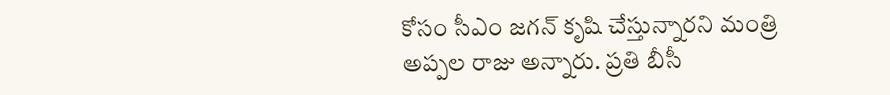కోసం సీఎం జగన్ కృషి చేస్తున్నారని మంత్రి అప్పల రాజు అన్నారు. ప్రతి బీసీ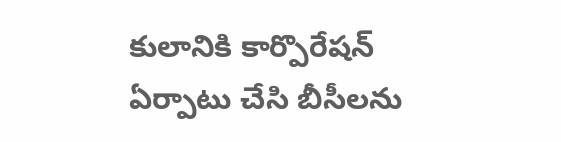కులానికి కార్పొరేషన్ ఏర్పాటు చేసి బీసీలను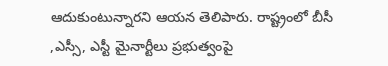ఆదుకుంటున్నారని ఆయన తెలిపారు. రాష్ట్రంలో బీసీ ,ఎస్సీ, ఎస్టీ మైనార్టీలు ప్రభుత్వంపై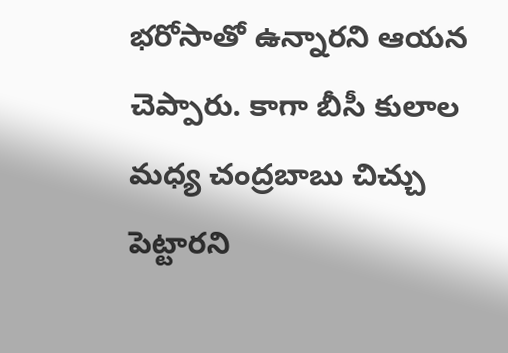భరోసాతో ఉన్నారని ఆయన చెప్పారు. కాగా బీసీ కులాల మధ్య చంద్రబాబు చిచ్చు పెట్టారని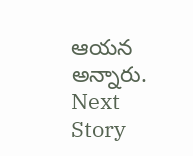ఆయన అన్నారు.
Next Story